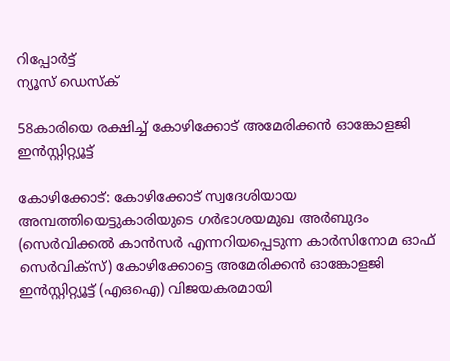റിപ്പോര്‍ട്ട്
ന്യൂസ് ഡെസ്ക്

58കാരിയെ രക്ഷിച്ച് കോഴിക്കോട് അമേരിക്കന്‍ ഓങ്കോളജി ഇന്‍സ്റ്റിറ്റ്യൂട്ട്

കോഴിക്കോട്: കോഴിക്കോട് സ്വദേശിയായ അമ്പത്തിയെട്ടുകാരിയുടെ ഗര്‍ഭാശയമുഖ അര്‍ബുദം (സെര്‍വിക്കല്‍ കാന്‍സര്‍ എന്നറിയപ്പെടുന്ന കാര്‍സിനോമ ഓഫ് സെര്‍വിക്‌സ്) കോഴിക്കോട്ടെ അമേരിക്കന്‍ ഓങ്കോളജി ഇന്‍സ്റ്റിറ്റ്യൂട്ട് (എഒഐ) വിജയകരമായി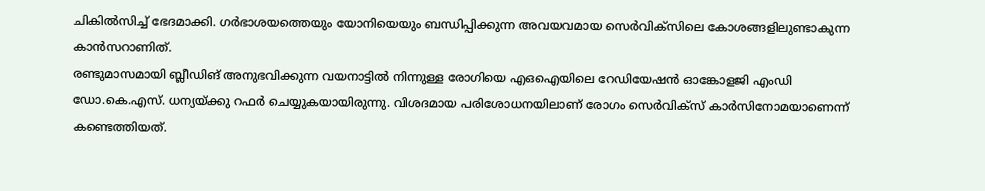ചികില്‍സിച്ച് ഭേദമാക്കി. ഗര്‍ഭാശയത്തെയും യോനിയെയും ബന്ധിപ്പിക്കുന്ന അവയവമായ സെര്‍വിക്‌സിലെ കോശങ്ങളിലുണ്ടാകുന്ന കാന്‍സറാണിത്.
രണ്ടുമാസമായി ബ്ലീഡിങ് അനുഭവിക്കുന്ന വയനാട്ടില്‍ നിന്നുള്ള രോഗിയെ എഒഐയിലെ റേഡിയേഷന്‍ ഓങ്കോളജി എംഡി ഡോ.കെ.എസ്. ധന്യയ്ക്കു റഫര്‍ ചെയ്യുകയായിരുന്നു. വിശദമായ പരിശോധനയിലാണ് രോഗം സെര്‍വിക്‌സ് കാര്‍സിനോമയാണെന്ന് കണ്ടെത്തിയത്.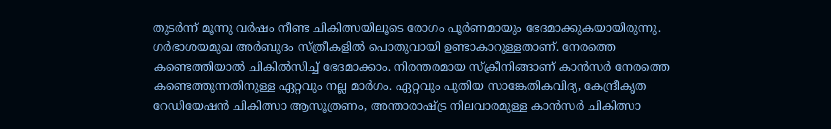തുടര്‍ന്ന് മൂന്നു വര്‍ഷം നീണ്ട ചികിത്സയിലൂടെ രോഗം പൂര്‍ണമായും ഭേദമാക്കുകയായിരുന്നു.
ഗര്‍ഭാശയമുഖ അര്‍ബുദം സ്ത്രീകളില്‍ പൊതുവായി ഉണ്ടാകാറുള്ളതാണ്. നേരത്തെ കണ്ടെത്തിയാല്‍ ചികില്‍സിച്ച് ഭേദമാക്കാം. നിരന്തരമായ സ്‌ക്രീനിങ്ങാണ് കാന്‍സര്‍ നേരത്തെ കണ്ടെത്തുന്നതിനുള്ള ഏറ്റവും നല്ല മാര്‍ഗം. ഏറ്റവും പുതിയ സാങ്കേതികവിദ്യ, കേന്ദ്രീകൃത റേഡിയേഷന്‍ ചികിത്സാ ആസൂത്രണം, അന്താരാഷ്ട്ര നിലവാരമുള്ള കാന്‍സര്‍ ചികിത്സാ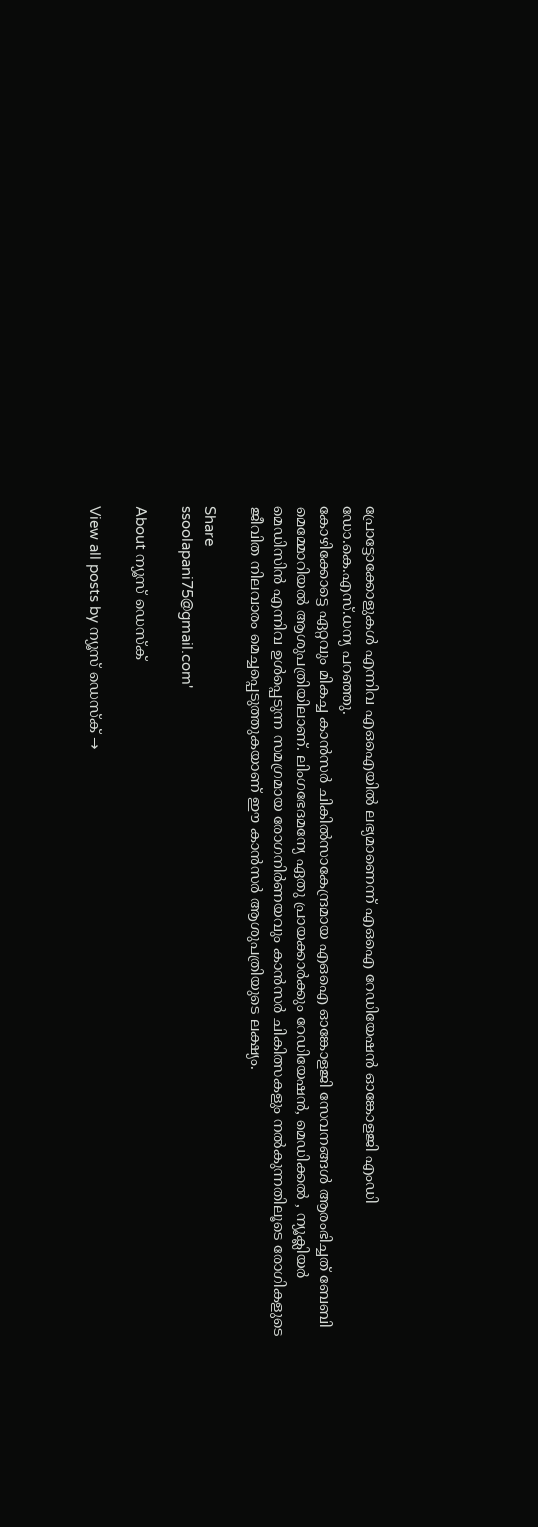പ്രോട്ടോക്കോളുകള്‍ എന്നിവ എഒഐയില്‍ ലഭ്യമാണെന്ന് എഒഐ റേഡിയേഷന്‍ ഓങ്കോളജി എംഡി ഡോ.കെ.എസ്.ധന്യ പറഞ്ഞു.
കോഴിക്കോട്ടെ ഏറ്റവും മികച്ച കാന്‍സര്‍ ചികില്‍സാകേന്ദ്രമായ എഒഐ ഓങ്കോളജി സേവനങ്ങള്‍ ആരംഭിച്ചത് ബേബി മെമ്മോറിയല്‍ ആശുപത്രിയിലാണ്. ലിംഗഭേദമന്യേ ഏതു പ്രായക്കാര്‍ക്കും റേഡിയേഷന്‍, മെഡിക്കല്‍ , ന്യൂക്ലിയര്‍ മെഡിസിന്‍ എന്നിവ ഉള്‍പ്പെടുന്ന സമഗ്രമായ രോഗനിര്‍ണയവും കാന്‍സര്‍ ചികിത്സകളും നല്‍കുന്നതിലൂടെ രോഗികളുടെ ജീവിത നിലവാരം മെച്ചപ്പെടുത്തുകയാണ് ഈ കാന്‍സര്‍ ആശുപത്രിയുടെ ലക്ഷ്യം.

Share
ssoolapani75@gmail.com'

About ന്യൂസ് ഡെസ്ക്

View all posts by ന്യൂസ് ഡെസ്ക് →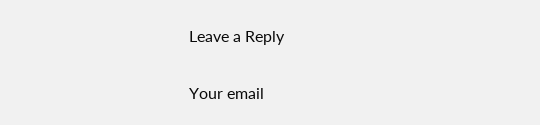Leave a Reply

Your email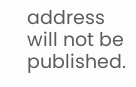address will not be published.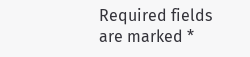Required fields are marked *